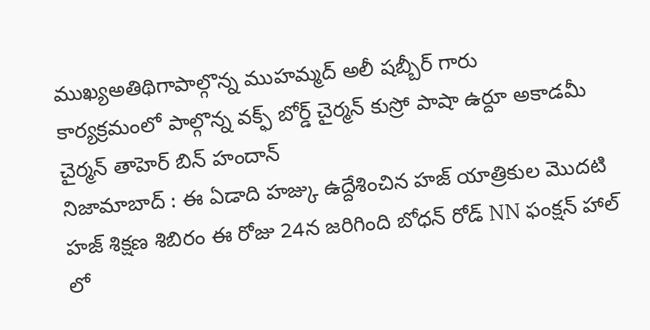ముఖ్యఅతిథిగాపాల్గొన్న ముహమ్మద్ అలీ షబ్బీర్ గారు
కార్యక్రమంలో పాల్గొన్న వక్ఫ్ బోర్డ్ చైర్మన్ కుస్రో పాషా ఉర్దూ అకాడమీ చైర్మన్ తాహెర్ బిన్ హందాన్
నిజామాబాద్ : ఈ ఏడాది హజ్కు ఉద్దేశించిన హజ్ యాత్రికుల మొదటి హజ్ శిక్షణ శిబిరం ఈ రోజు 24న జరిగింది బోధన్ రోడ్ NN ఫంక్షన్ హాల్ లో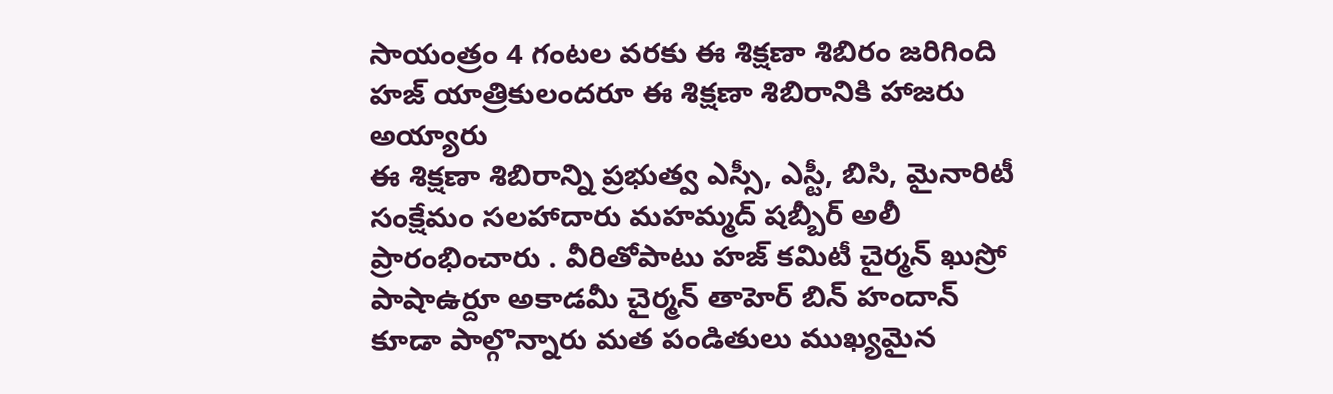సాయంత్రం 4 గంటల వరకు ఈ శిక్షణా శిబిరం జరిగింది హజ్ యాత్రికులందరూ ఈ శిక్షణా శిబిరానికి హాజరు అయ్యారు
ఈ శిక్షణా శిబిరాన్ని ప్రభుత్వ ఎస్సీ, ఎస్టీ, బిసి, మైనారిటీ సంక్షేమం సలహాదారు మహమ్మద్ షబ్బీర్ అలీ ప్రారంభించారు . వీరితోపాటు హజ్ కమిటీ చైర్మన్ ఖుస్రో పాషాఉర్దూ అకాడమీ చైర్మన్ తాహెర్ బిన్ హందాన్ కూడా పాల్గొన్నారు మత పండితులు ముఖ్యమైన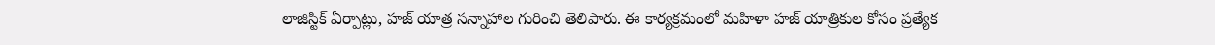లాజిస్టిక్ ఏర్పాట్లు, హజ్ యాత్ర సన్నాహాల గురించి తెలిపారు. ఈ కార్యక్రమంలో మహిళా హజ్ యాత్రికుల కోసం ప్రత్యేక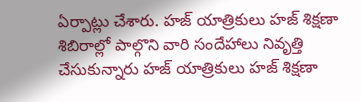ఏర్పాట్లు చేశారు. హజ్ యాత్రికులు హజ్ శిక్షణా శిబిరాల్లో పాల్గొని వారి సందేహాలు నివృత్తి చేసుకున్నారు హజ్ యాత్రికులు హజ్ శిక్షణా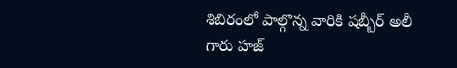శిబిరంలో పాల్గొన్న వారికి షబ్బీర్ అలీ గారు హజ్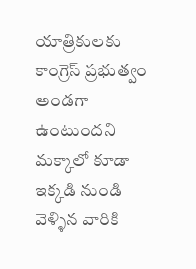యాత్రికులకు కాంగ్రెస్ ప్రభుత్వం అండగా ఉంటుందని మక్కాలో కూడా ఇక్కడి నుండి వెళ్ళిన వారికి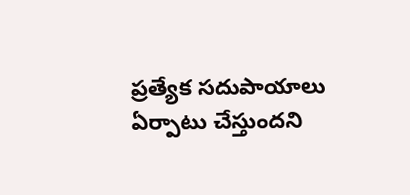ప్రత్యేక సదుపాయాలు ఏర్పాటు చేస్తుందని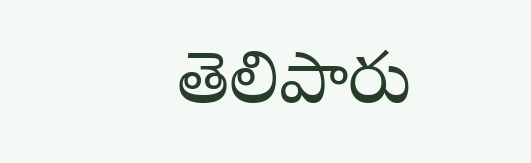తెలిపారు